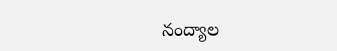నంద్యాల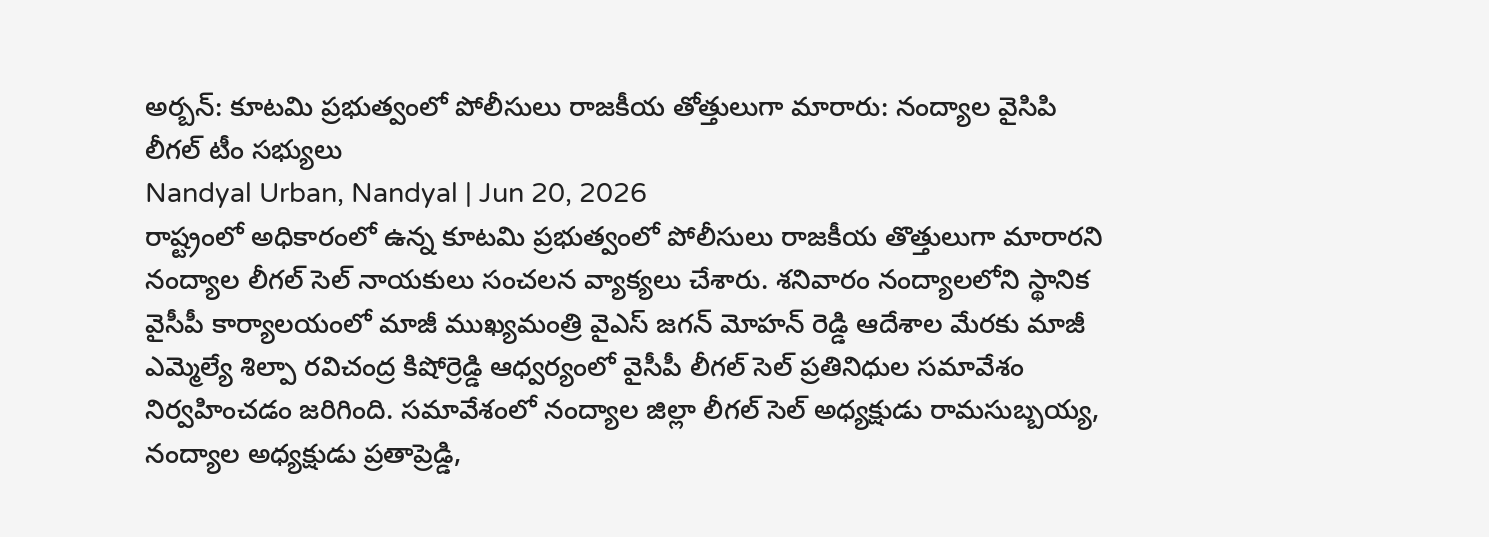అర్బన్: కూటమి ప్రభుత్వంలో పోలీసులు రాజకీయ తోత్తులుగా మారారు: నంద్యాల వైసిపి లీగల్ టీం సభ్యులు
Nandyal Urban, Nandyal | Jun 20, 2026
రాష్ట్రంలో అధికారంలో ఉన్న కూటమి ప్రభుత్వంలో పోలీసులు రాజకీయ తొత్తులుగా మారారని నంద్యాల లీగల్ సెల్ నాయకులు సంచలన వ్యాక్యలు చేశారు. శనివారం నంద్యాలలోని స్థానిక వైసీపీ కార్యాలయంలో మాజీ ముఖ్యమంత్రి వైఎస్ జగన్ మోహన్ రెడ్డి ఆదేశాల మేరకు మాజీ ఎమ్మెల్యే శిల్పా రవిచంద్ర కిషోర్రెడ్డి ఆధ్వర్యంలో వైసీపీ లీగల్ సెల్ ప్రతినిధుల సమావేశం నిర్వహించడం జరిగింది. సమావేశంలో నంద్యాల జిల్లా లీగల్ సెల్ అధ్యక్షుడు రామసుబ్బయ్య, నంద్యాల అధ్యక్షుడు ప్రతాప్రెడ్డి,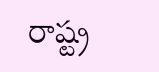రాష్ట్ర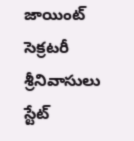జాయింట్ సెక్రటరీ శ్రీనివాసులు స్టేట్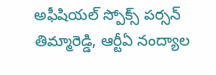అఫీషియల్ స్పోక్స్ పర్సన్ తిమ్మారెడ్డి, ఆర్టీఏ నంద్యాల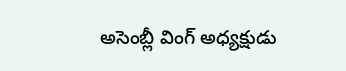అసెంబ్లీ వింగ్ అధ్యక్షుడు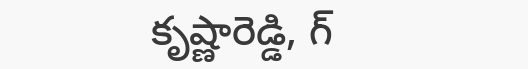కృష్ణారెడ్డి, గ్